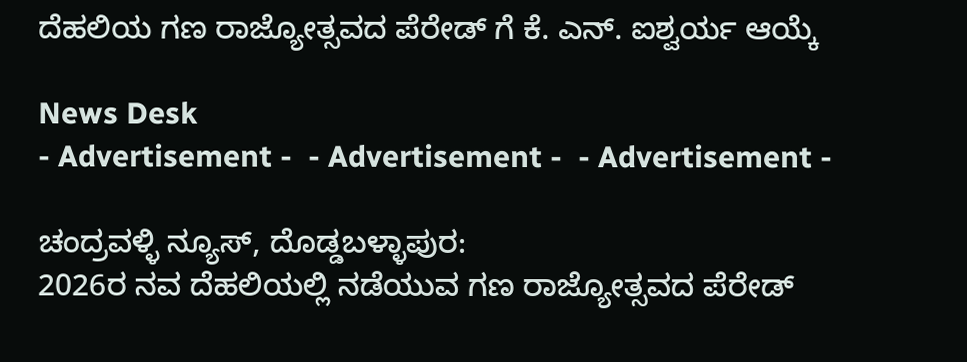ದೆಹಲಿಯ ಗಣ ರಾಜ್ಯೋತ್ಸವದ ಪೆರೇಡ್ ಗೆ ಕೆ. ಎನ್. ಐಶ್ವರ್ಯ ಆಯ್ಕೆ

News Desk
- Advertisement -  - Advertisement -  - Advertisement -

ಚಂದ್ರವಳ್ಳಿ ನ್ಯೂಸ್, ದೊಡ್ಡಬಳ್ಳಾಪುರ:
2026ರ ನವ ದೆಹಲಿಯಲ್ಲಿ ನಡೆಯುವ ಗಣ ರಾಜ್ಯೋತ್ಸವದ ಪೆರೇಡ್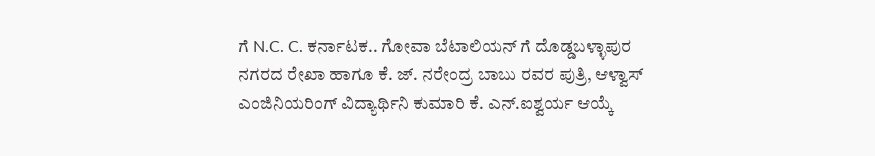ಗೆ N.C. C. ಕರ್ನಾಟಕ.. ಗೋವಾ ಬೆಟಾಲಿಯನ್ ಗೆ ದೊಡ್ಡಬಳ್ಳಾಪುರ ನಗರದ ರೇಖಾ ಹಾಗೂ ಕೆ. ಜ್. ನರೇಂದ್ರ ಬಾಬು ರವರ ಪುತ್ರಿ, ಆಳ್ವಾಸ್ ಎಂಜಿನಿಯರಿಂಗ್ ವಿದ್ಯಾರ್ಥಿನಿ ಕುಮಾರಿ ಕೆ. ಎನ್.ಐಶ್ವರ್ಯ ಆಯ್ಕೆ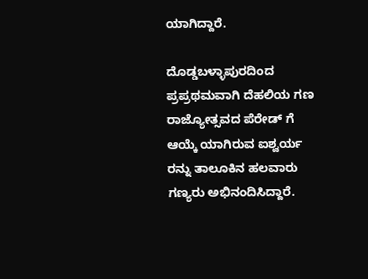ಯಾಗಿದ್ದಾರೆ.

ದೊಡ್ಡಬಳ್ಳಾಪುರದಿಂದ ಪ್ರಪ್ರಥಮವಾಗಿ ದೆಹಲಿಯ ಗಣ ರಾಜ್ಯೋತ್ಸವದ ಪೆರೇಡ್ ಗೆ ಆಯ್ಕೆ ಯಾಗಿರುವ ಐಶ್ವರ್ಯ ರನ್ನು ತಾಲೂಕಿನ ಹಲವಾರು ಗಣ್ಯರು ಅಭಿನಂದಿಸಿದ್ದಾರೆ.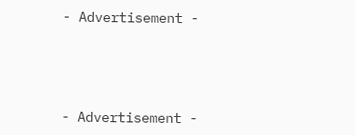- Advertisement -





- Advertisement -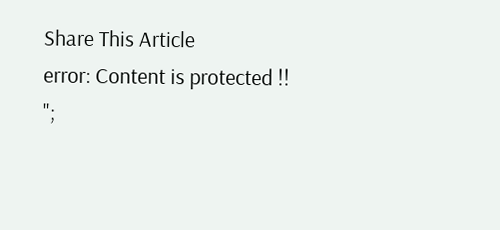Share This Article
error: Content is protected !!
";